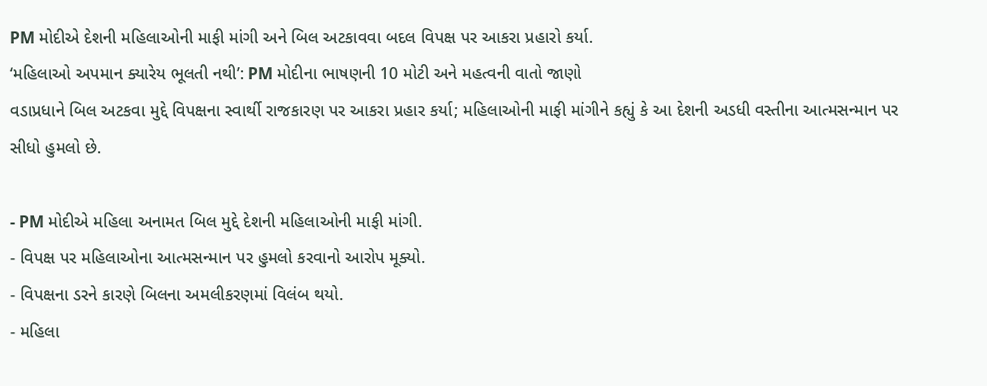PM મોદીએ દેશની મહિલાઓની માફી માંગી અને બિલ અટકાવવા બદલ વિપક્ષ પર આકરા પ્રહારો કર્યા.
‘મહિલાઓ અપમાન ક્યારેય ભૂલતી નથી’: PM મોદીના ભાષણની 10 મોટી અને મહત્વની વાતો જાણો
વડાપ્રધાને બિલ અટકવા મુદ્દે વિપક્ષના સ્વાર્થી રાજકારણ પર આકરા પ્રહાર કર્યા; મહિલાઓની માફી માંગીને કહ્યું કે આ દેશની અડધી વસ્તીના આત્મસન્માન પર સીધો હુમલો છે.

- PM મોદીએ મહિલા અનામત બિલ મુદ્દે દેશની મહિલાઓની માફી માંગી.
- વિપક્ષ પર મહિલાઓના આત્મસન્માન પર હુમલો કરવાનો આરોપ મૂક્યો.
- વિપક્ષના ડરને કારણે બિલના અમલીકરણમાં વિલંબ થયો.
- મહિલા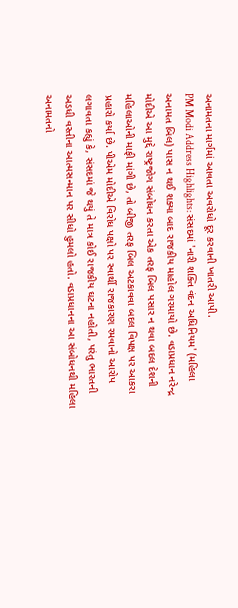અનામતના માર્ગમાં આવતા અવરોધો દૂર કરવાની ખાતરી આપી.
PM Modi Address Highlights: સંસદમાં 'નારી શક્તિ વંદન અધિનિયમ' (મહિલા અનામત બિલ) પાસ ન થઈ શક્યા બાદ રાજકીય માહોલ ગરમાયો છે. વડાપ્રધાન નરેન્દ્ર મોદીએ આ મુદ્દે રાષ્ટ્રજોગ સંબોધન કરતા એક તરફ બિલ પસાર ન થવા બદલ દેશની મહિલાઓની માફી માંગી છે, તો બીજી તરફ બિલ અટકાવવા બદલ વિપક્ષ પર આકરા પ્રહારો કર્યા છે. પીએમ મોદીએ વિરોધ પક્ષો પર સ્વાર્થી રાજકારણ રમવાનો આરોપ લગાવતા કહ્યું કે, સંસદમાં જે થયું તે માત્ર કોઈ રાજકીય ઘટના નહોતી, પરંતુ ભારતની અડધી વસ્તીના આત્મસન્માન પર સીધો હુમલો હતો. વડાપ્રધાનના આ સંબોધનથી મહિલા અનામતનો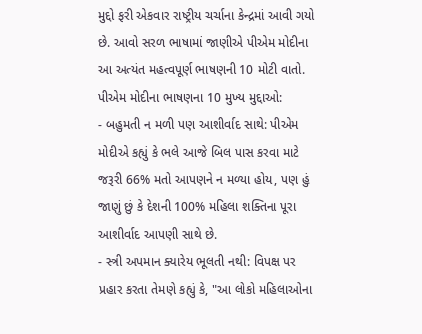મુદ્દો ફરી એકવાર રાષ્ટ્રીય ચર્ચાના કેન્દ્રમાં આવી ગયો છે. આવો સરળ ભાષામાં જાણીએ પીએમ મોદીના આ અત્યંત મહત્વપૂર્ણ ભાષણની 10 મોટી વાતો.
પીએમ મોદીના ભાષણના 10 મુખ્ય મુદ્દાઓ:
- બહુમતી ન મળી પણ આશીર્વાદ સાથે: પીએમ મોદીએ કહ્યું કે ભલે આજે બિલ પાસ કરવા માટે જરૂરી 66% મતો આપણને ન મળ્યા હોય, પણ હું જાણું છું કે દેશની 100% મહિલા શક્તિના પૂરા આશીર્વાદ આપણી સાથે છે.
- સ્ત્રી અપમાન ક્યારેય ભૂલતી નથી: વિપક્ષ પર પ્રહાર કરતા તેમણે કહ્યું કે, "આ લોકો મહિલાઓના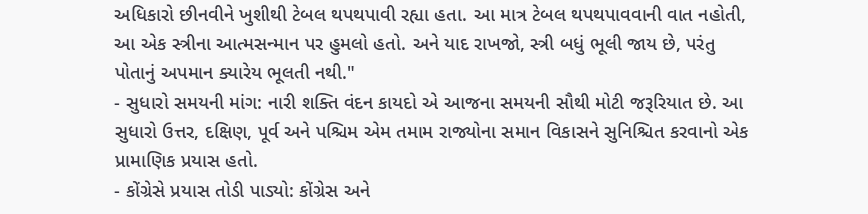અધિકારો છીનવીને ખુશીથી ટેબલ થપથપાવી રહ્યા હતા. આ માત્ર ટેબલ થપથપાવવાની વાત નહોતી, આ એક સ્ત્રીના આત્મસન્માન પર હુમલો હતો. અને યાદ રાખજો, સ્ત્રી બધું ભૂલી જાય છે, પરંતુ પોતાનું અપમાન ક્યારેય ભૂલતી નથી."
- સુધારો સમયની માંગ: નારી શક્તિ વંદન કાયદો એ આજના સમયની સૌથી મોટી જરૂરિયાત છે. આ સુધારો ઉત્તર, દક્ષિણ, પૂર્વ અને પશ્ચિમ એમ તમામ રાજ્યોના સમાન વિકાસને સુનિશ્ચિત કરવાનો એક પ્રામાણિક પ્રયાસ હતો.
- કોંગ્રેસે પ્રયાસ તોડી પાડ્યો: કોંગ્રેસ અને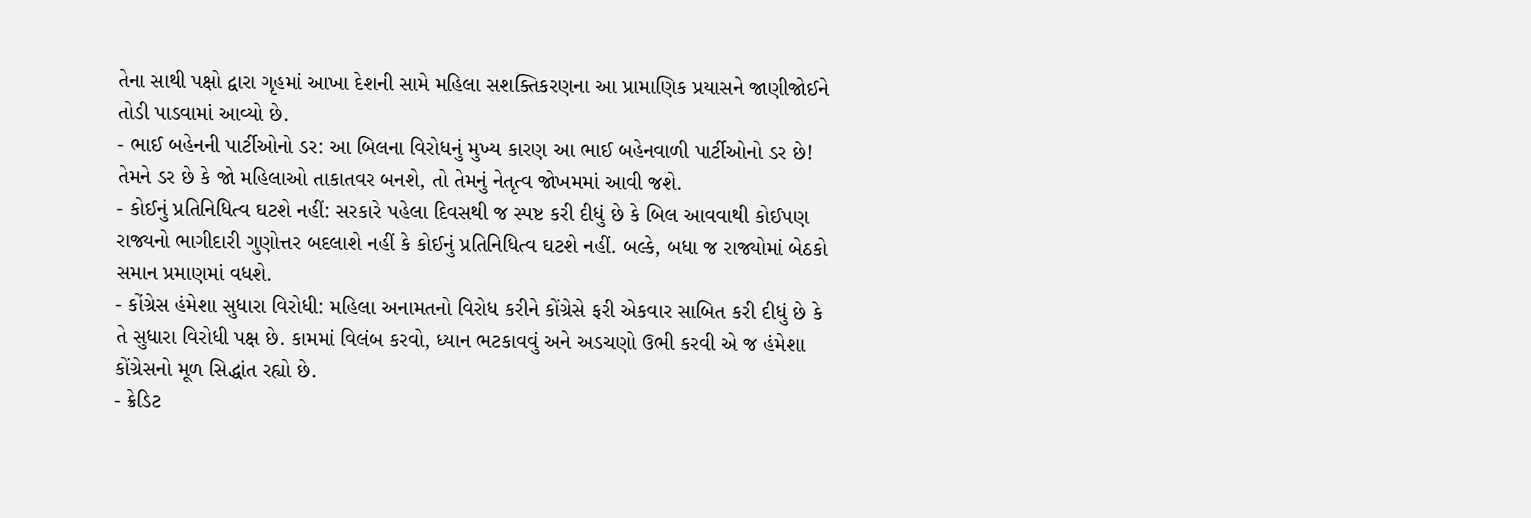તેના સાથી પક્ષો દ્વારા ગૃહમાં આખા દેશની સામે મહિલા સશક્તિકરણના આ પ્રામાણિક પ્રયાસને જાણીજોઈને તોડી પાડવામાં આવ્યો છે.
- ભાઈ બહેનની પાર્ટીઓનો ડર: આ બિલના વિરોધનું મુખ્ય કારણ આ ભાઈ બહેનવાળી પાર્ટીઓનો ડર છે! તેમને ડર છે કે જો મહિલાઓ તાકાતવર બનશે, તો તેમનું નેતૃત્વ જોખમમાં આવી જશે.
- કોઈનું પ્રતિનિધિત્વ ઘટશે નહીં: સરકારે પહેલા દિવસથી જ સ્પષ્ટ કરી દીધું છે કે બિલ આવવાથી કોઈપણ રાજ્યનો ભાગીદારી ગુણોત્તર બદલાશે નહીં કે કોઈનું પ્રતિનિધિત્વ ઘટશે નહીં. બલ્કે, બધા જ રાજ્યોમાં બેઠકો સમાન પ્રમાણમાં વધશે.
- કોંગ્રેસ હંમેશા સુધારા વિરોધી: મહિલા અનામતનો વિરોધ કરીને કોંગ્રેસે ફરી એકવાર સાબિત કરી દીધું છે કે તે સુધારા વિરોધી પક્ષ છે. કામમાં વિલંબ કરવો, ધ્યાન ભટકાવવું અને અડચણો ઉભી કરવી એ જ હંમેશા કોંગ્રેસનો મૂળ સિદ્ધાંત રહ્યો છે.
- ક્રેડિટ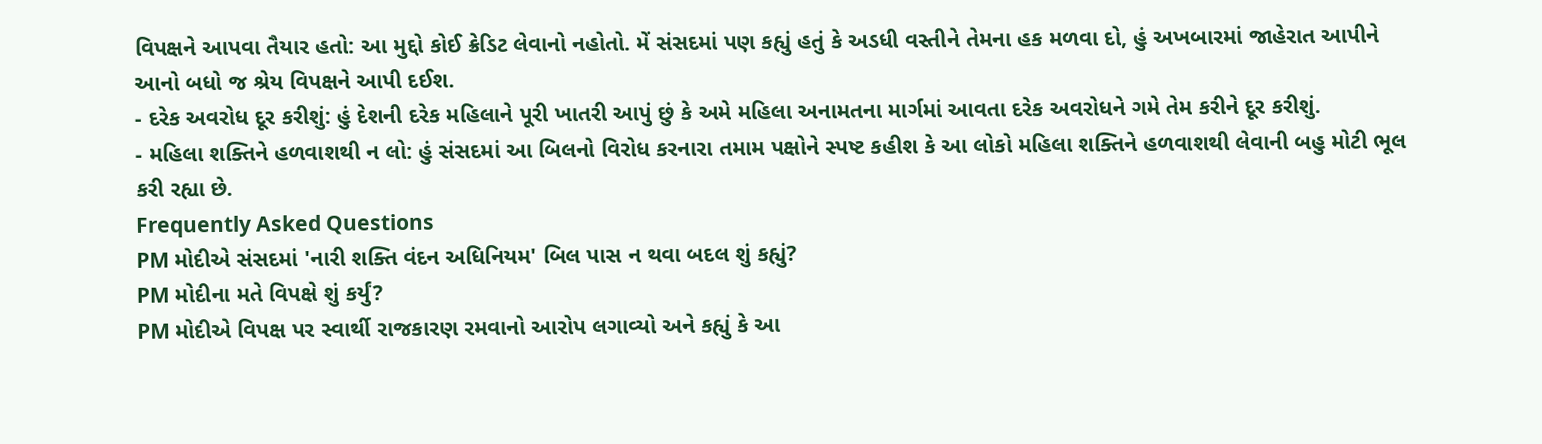વિપક્ષને આપવા તૈયાર હતો: આ મુદ્દો કોઈ ક્રેડિટ લેવાનો નહોતો. મેં સંસદમાં પણ કહ્યું હતું કે અડધી વસ્તીને તેમના હક મળવા દો, હું અખબારમાં જાહેરાત આપીને આનો બધો જ શ્રેય વિપક્ષને આપી દઈશ.
- દરેક અવરોધ દૂર કરીશું: હું દેશની દરેક મહિલાને પૂરી ખાતરી આપું છું કે અમે મહિલા અનામતના માર્ગમાં આવતા દરેક અવરોધને ગમે તેમ કરીને દૂર કરીશું.
- મહિલા શક્તિને હળવાશથી ન લો: હું સંસદમાં આ બિલનો વિરોધ કરનારા તમામ પક્ષોને સ્પષ્ટ કહીશ કે આ લોકો મહિલા શક્તિને હળવાશથી લેવાની બહુ મોટી ભૂલ કરી રહ્યા છે.
Frequently Asked Questions
PM મોદીએ સંસદમાં 'નારી શક્તિ વંદન અધિનિયમ' બિલ પાસ ન થવા બદલ શું કહ્યું?
PM મોદીના મતે વિપક્ષે શું કર્યું?
PM મોદીએ વિપક્ષ પર સ્વાર્થી રાજકારણ રમવાનો આરોપ લગાવ્યો અને કહ્યું કે આ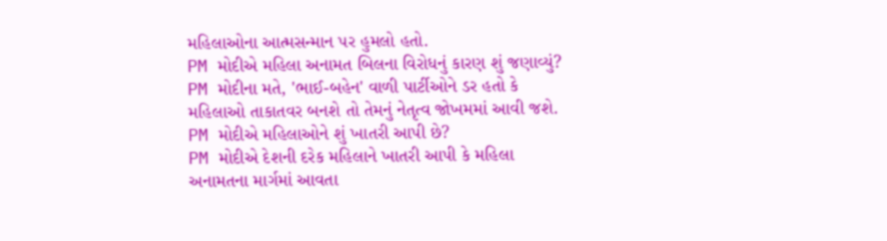મહિલાઓના આત્મસન્માન પર હુમલો હતો.
PM મોદીએ મહિલા અનામત બિલના વિરોધનું કારણ શું જણાવ્યું?
PM મોદીના મતે, 'ભાઈ-બહેન' વાળી પાર્ટીઓને ડર હતો કે મહિલાઓ તાકાતવર બનશે તો તેમનું નેતૃત્વ જોખમમાં આવી જશે.
PM મોદીએ મહિલાઓને શું ખાતરી આપી છે?
PM મોદીએ દેશની દરેક મહિલાને ખાતરી આપી કે મહિલા અનામતના માર્ગમાં આવતા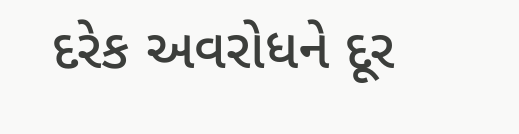દરેક અવરોધને દૂર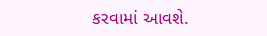કરવામાં આવશે.